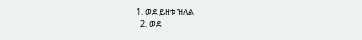1. ወደ ይዘቱ ዝለል
  2. ወደ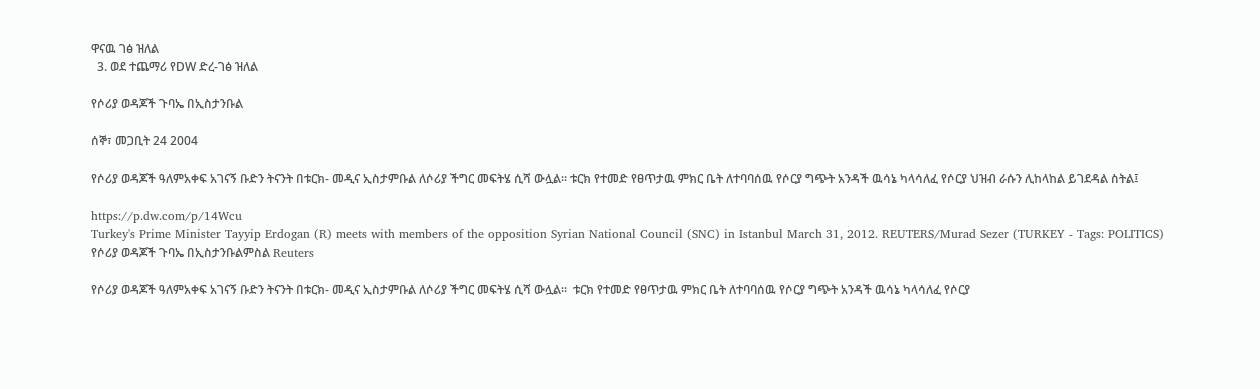ዋናዉ ገፅ ዝለል
  3. ወደ ተጨማሪ የDW ድረ-ገፅ ዝለል

የሶሪያ ወዳጆች ጉባኤ በኢስታንቡል

ሰኞ፣ መጋቢት 24 2004

የሶሪያ ወዳጆች ዓለምአቀፍ አገናኝ ቡድን ትናንት በቱርክ- መዲና ኢስታምቡል ለሶሪያ ችግር መፍትሄ ሲሻ ውሏል። ቱርክ የተመድ የፀጥታዉ ምክር ቤት ለተባባሰዉ የሶርያ ግጭት አንዳች ዉሳኔ ካላሳለፈ የሶርያ ህዝብ ራሱን ሊከላከል ይገደዳል ስትል፤

https://p.dw.com/p/14Wcu
Turkey's Prime Minister Tayyip Erdogan (R) meets with members of the opposition Syrian National Council (SNC) in Istanbul March 31, 2012. REUTERS/Murad Sezer (TURKEY - Tags: POLITICS)
የሶሪያ ወዳጆች ጉባኤ በኢስታንቡልምስል Reuters

የሶሪያ ወዳጆች ዓለምአቀፍ አገናኝ ቡድን ትናንት በቱርክ- መዲና ኢስታምቡል ለሶሪያ ችግር መፍትሄ ሲሻ ውሏል።  ቱርክ የተመድ የፀጥታዉ ምክር ቤት ለተባባሰዉ የሶርያ ግጭት አንዳች ዉሳኔ ካላሳለፈ የሶርያ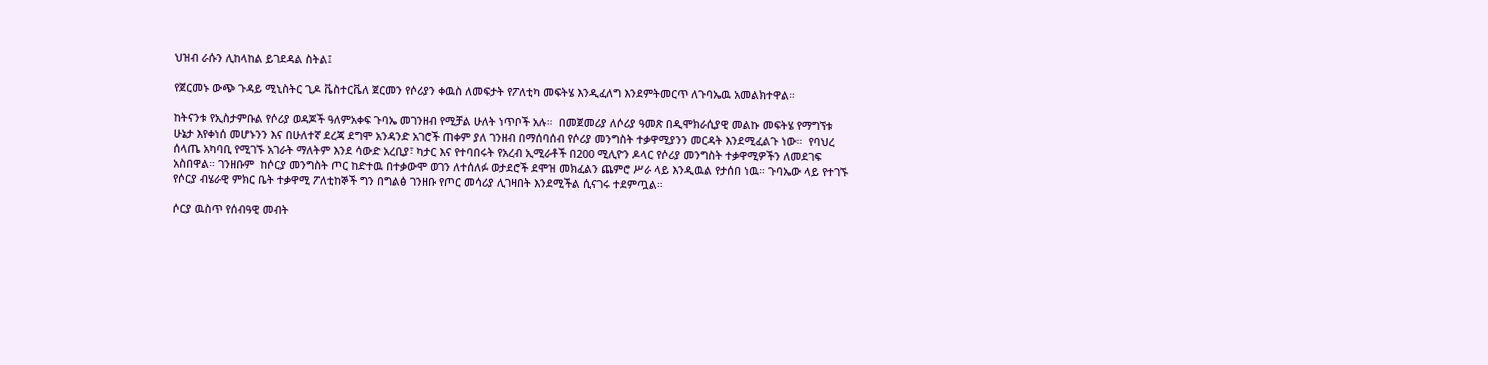ህዝብ ራሱን ሊከላከል ይገደዳል ስትል፤

የጀርመኑ ውጭ ጉዳይ ሚኒስትር ጊዶ ቬስተርቬለ ጀርመን የሶሪያን ቀዉስ ለመፍታት የፖለቲካ መፍትሄ እንዲፈለግ እንደምትመርጥ ለጉባኤዉ አመልክተዋል።

ከትናንቱ የኢስታምቡል የሶሪያ ወዳጆች ዓለምአቀፍ ጉባኤ መገንዘብ የሚቻል ሁለት ነጥቦች አሉ።  በመጀመሪያ ለሶሪያ ዓመጽ በዲሞክራሲያዊ መልኩ መፍትሄ የማግኘቱ ሁኔታ እየቀነሰ መሆኑንን እና በሁለተኛ ደረጃ ደግሞ አንዳንድ አገሮች ጠቀም ያለ ገንዘብ በማሰባሰብ የሶሪያ መንግስት ተቃዋሚያንን መርዳት እንደሚፈልጉ ነው።  የባህረ ሰላጤ አካባቢ የሚገኙ አገራት ማለትም እንደ ሳውድ አረቢያ፣ ካታር እና የተባበሩት የአረብ ኢሚራቶች በ200 ሚሊዮን ዶላር የሶሪያ መንግስት ተቃዋሚዎችን ለመደገፍ አስበዋል። ገንዘቡም  ከሶርያ መንግስት ጦር ከድተዉ በተቃውሞ ወገን ለተሰለፉ ወታደሮች ደሞዝ መክፈልን ጨምሮ ሥራ ላይ እንዲዉል የታሰበ ነዉ። ጉባኤው ላይ የተገኙ የሶርያ ብሄራዊ ምክር ቤት ተቃዋሚ ፖለቲከኞች ግን በግልፅ ገንዘቡ የጦር መሳሪያ ሊገዛበት እንደሚችል ሲናገሩ ተደምጧል።

ሶርያ ዉስጥ የሰብዓዊ መብት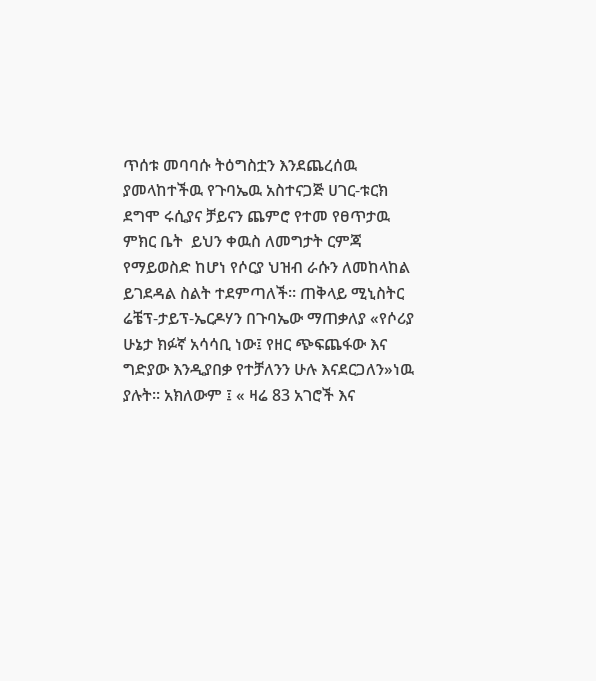ጥሰቱ መባባሱ ትዕግስቷን እንደጨረሰዉ ያመላከተችዉ የጉባኤዉ አስተናጋጅ ሀገር-ቱርክ ደግሞ ሩሲያና ቻይናን ጨምሮ የተመ የፀጥታዉ ምክር ቤት  ይህን ቀዉስ ለመግታት ርምጃ የማይወስድ ከሆነ የሶርያ ህዝብ ራሱን ለመከላከል ይገደዳል ስልት ተደምጣለች። ጠቅላይ ሚኒስትር ሬቼፕ-ታይፕ-ኤርዶሃን በጉባኤው ማጠቃለያ «የሶሪያ ሁኔታ ክፉኛ አሳሳቢ ነው፤ የዘር ጭፍጨፋው እና ግድያው እንዲያበቃ የተቻለንን ሁሉ እናደርጋለን»ነዉ ያሉት። አክለውም ፤ « ዛሬ 83 አገሮች እና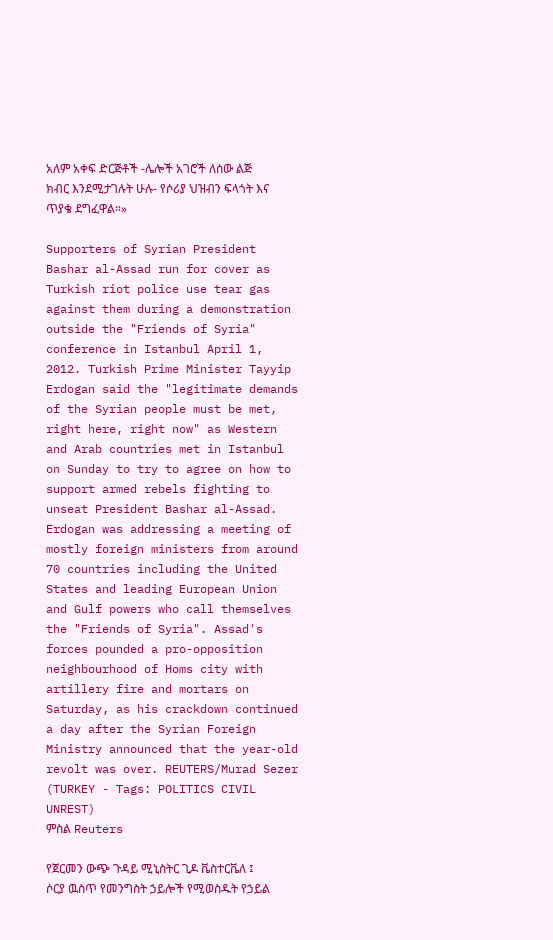አለም አቀፍ ድርጅቶች -ሌሎች አገሮች ለሰው ልጅ ክብር እንደሚታገሉት ሁሉ- የሶሪያ ህዝብን ፍላጎት እና ጥያቄ ደግፈዋል።»

Supporters of Syrian President Bashar al-Assad run for cover as Turkish riot police use tear gas against them during a demonstration outside the "Friends of Syria" conference in Istanbul April 1, 2012. Turkish Prime Minister Tayyip Erdogan said the "legitimate demands of the Syrian people must be met, right here, right now" as Western and Arab countries met in Istanbul on Sunday to try to agree on how to support armed rebels fighting to unseat President Bashar al-Assad. Erdogan was addressing a meeting of mostly foreign ministers from around 70 countries including the United States and leading European Union and Gulf powers who call themselves the "Friends of Syria". Assad's forces pounded a pro-opposition neighbourhood of Homs city with artillery fire and mortars on Saturday, as his crackdown continued a day after the Syrian Foreign Ministry announced that the year-old revolt was over. REUTERS/Murad Sezer (TURKEY - Tags: POLITICS CIVIL UNREST)
ምስል Reuters

የጀርመን ውጭ ጉዳይ ሚኒስትር ጊዶ ቬስተርቬለ ፤ ሶርያ ዉስጥ የመንግስት ኃይሎች የሚወስዱት የኃይል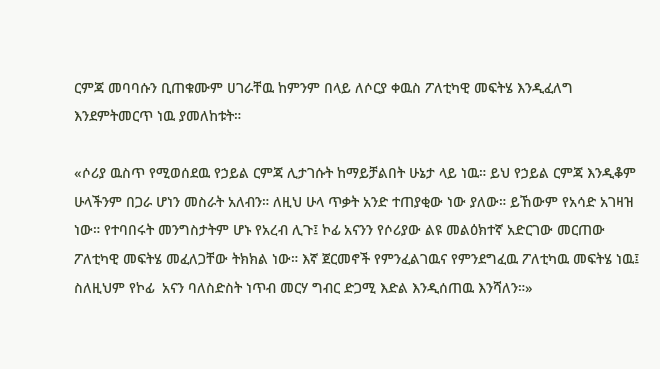ርምጃ መባባሱን ቢጠቁሙም ሀገራቸዉ ከምንም በላይ ለሶርያ ቀዉስ ፖለቲካዊ መፍትሄ እንዲፈለግ እንደምትመርጥ ነዉ ያመለከቱት።

«ሶሪያ ዉስጥ የሚወሰደዉ የኃይል ርምጃ ሊታገሱት ከማይቻልበት ሁኔታ ላይ ነዉ። ይህ የኃይል ርምጃ እንዲቆም ሁላችንም በጋራ ሆነን መስራት አለብን። ለዚህ ሁላ ጥቃት አንድ ተጠያቂው ነው ያለው። ይኸውም የአሳድ አገዛዝ ነው። የተባበሩት መንግስታትም ሆኑ የአረብ ሊጉ፤ ኮፊ አናንን የሶሪያው ልዩ መልዕክተኛ አድርገው መርጠው ፖለቲካዊ መፍትሄ መፈለጋቸው ትክክል ነው። እኛ ጀርመኖች የምንፈልገዉና የምንደግፈዉ ፖለቲካዉ መፍትሄ ነዉ፤ ስለዚህም የኮፊ  አናን ባለስድስት ነጥብ መርሃ ግብር ድጋሚ እድል እንዲሰጠዉ እንሻለን።»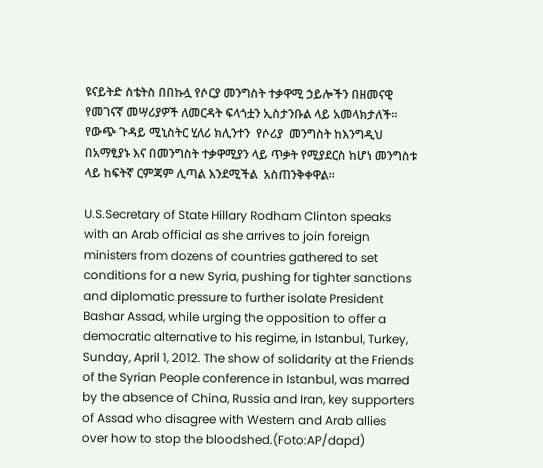ዩናይትድ ስቴትስ በበኩሏ የሶርያ መንግስት ተቃዋሚ ኃይሎችን በዘመናዊ የመገናኛ መሣሪያዎች ለመርዳት ፍላጎቷን ኢስታንቡል ላይ አመላክታለች።  የውጭ ጉዳይ ሚኒስትር ሂለሪ ክሊንተን  የሶሪያ  መንግስት ከእንግዲህ በአማፂያኑ እና በመንግስት ተቃዋሚያን ላይ ጥቃት የሚያደርስ ከሆነ መንግስቱ ላይ ከፍትኛ ርምጃም ሊጣል እንደሚችል  አስጠንቅቀዋል።

U.S.Secretary of State Hillary Rodham Clinton speaks with an Arab official as she arrives to join foreign ministers from dozens of countries gathered to set conditions for a new Syria, pushing for tighter sanctions and diplomatic pressure to further isolate President Bashar Assad, while urging the opposition to offer a democratic alternative to his regime, in Istanbul, Turkey, Sunday, April 1, 2012. The show of solidarity at the Friends of the Syrian People conference in Istanbul, was marred by the absence of China, Russia and Iran, key supporters of Assad who disagree with Western and Arab allies over how to stop the bloodshed.(Foto:AP/dapd)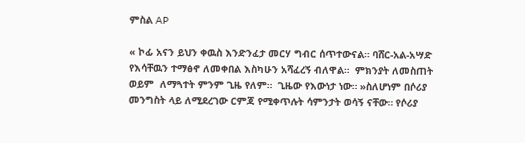ምስል AP

« ኮፊ አናን ይህን ቀዉስ እንድንፈታ መርሃ ግብር ሰጥተውናል። ባሸር-አል-አሣድ የእሳቸዉን ተማፅኖ ለመቀበል እስካሁን አሻፈረኝ ብለዋል።  ምክንያት ለመስጠት ወይም  ለማጓተት ምንም ጊዜ የለም።  ጊዜው የእውነታ ነው። »ስለሆነም በሶሪያ መንግስት ላይ ለሚደረገው ርምጃ የሚቀጥሉት ሳምንታት ወሳኝ ናቸው። የሶሪያ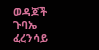ወዳጆች ጉባኤ  ፈረንሳይ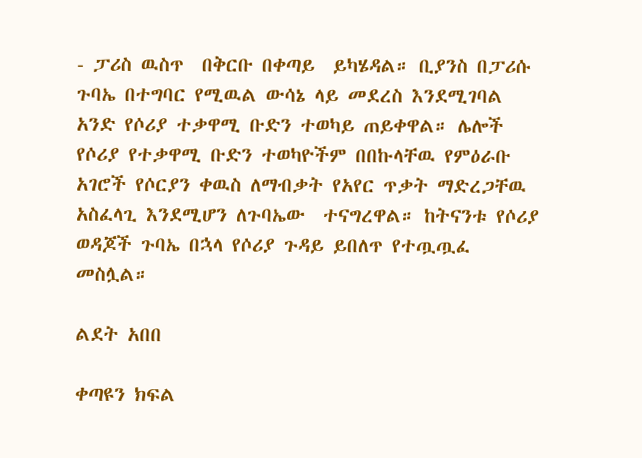- ፓሪስ ዉስጥ  በቅርቡ በቀጣይ  ይካሄዳል። ቢያንስ በፓሪሱ ጉባኤ በተግባር የሚዉል ውሳኔ ላይ መደረስ እንደሚገባል አንድ የሶሪያ ተቃዋሚ ቡድን ተወካይ ጠይቀዋል። ሌሎች የሶሪያ የተቃዋሚ ቡድን ተወካዮችም በበኩላቸዉ የምዕራቡ አገሮች የሶርያን ቀዉስ ለማብቃት የአየር ጥቃት ማድረጋቸዉ አስፈላጊ እንደሚሆን ለጉባኤው  ተናግረዋል። ከትናንቱ የሶሪያ ወዳጆች ጉባኤ በኋላ የሶሪያ ጉዳይ ይበለጥ የተጧጧፈ መስሏል።

ልደት አበበ

ቀጣዩን ክፍል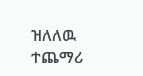ዝለለዉ ተጨማሪ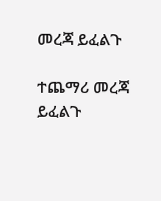መረጃ ይፈልጉ

ተጨማሪ መረጃ ይፈልጉ